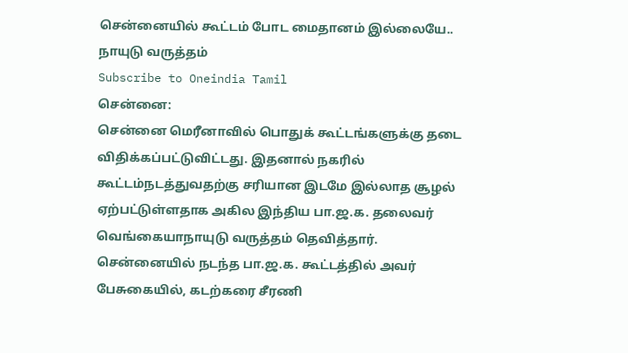சென்னையில் கூட்டம் போட மைதானம் இல்லையே.. நாயுடு வருத்தம்
Subscribe to Oneindia Tamil
சென்னை:
சென்னை மெரீனாவில் பொதுக் கூட்டங்களுக்கு தடை விதிக்கப்பட்டுவிட்டது. இதனால் நகரில் கூட்டம்நடத்துவதற்கு சரியான இடமே இல்லாத சூழல் ஏற்பட்டுள்ளதாக அகில இந்திய பா.ஜ.க. தலைவர் வெங்கையாநாயுடு வருத்தம் தெவித்தார்.
சென்னையில் நடந்த பா.ஜ.க. கூட்டத்தில் அவர் பேசுகையில், கடற்கரை சீரணி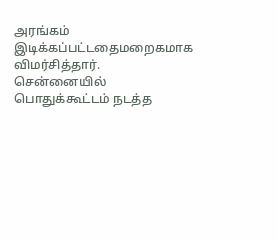அரங்கம் இடிக்கப்பட்டதைமறைகமாக விமர்சித்தார்.
சென்னையில் பொதுக்கூட்டம் நடத்த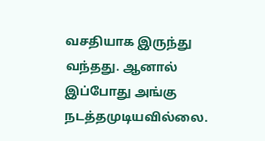வசதியாக இருந்து வந்தது. ஆனால் இப்போது அங்கு நடத்தமுடியவில்லை.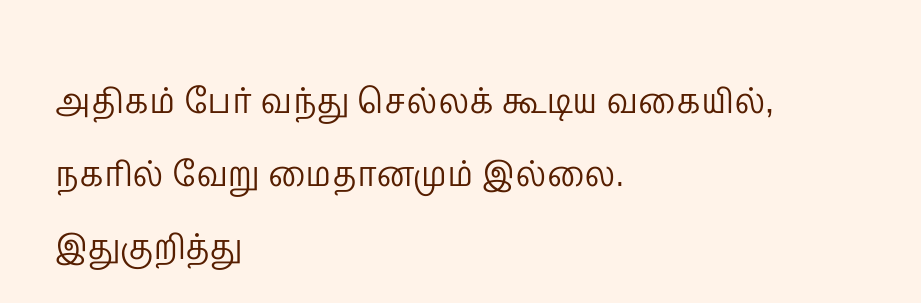அதிகம் பேர் வந்து செல்லக் கூடிய வகையில், நகரில் வேறு மைதானமும் இல்லை.
இதுகுறித்து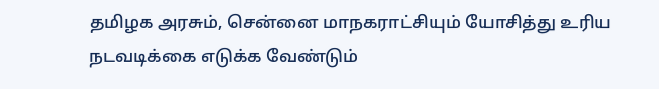தமிழக அரசும், சென்னை மாநகராட்சியும் யோசித்து உரிய நடவடிக்கை எடுக்க வேண்டும்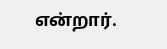என்றார்.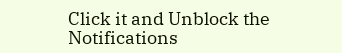Click it and Unblock the Notifications